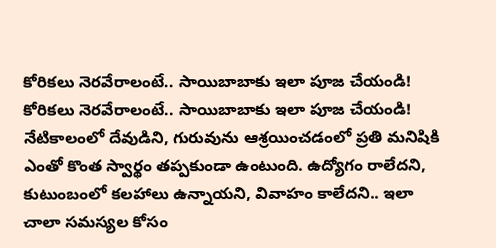కోరికలు నెరవేరాలంటే.. సాయిబాబాకు ఇలా పూజ చేయండి!
కోరికలు నెరవేరాలంటే.. సాయిబాబాకు ఇలా పూజ చేయండి!
నేటికాలంలో దేవుడిని, గురువును ఆశ్రయించడంలో ప్రతి మనిషికి ఎంతో కొంత స్వార్థం తప్పకుండా ఉంటుంది. ఉద్యోగం రాలేదని, కుటుంబంలో కలహాలు ఉన్నాయని, వివాహం కాలేదని.. ఇలా చాలా సమస్యల కోసం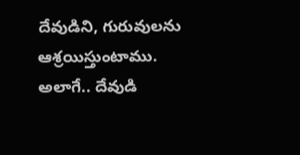దేవుడిని, గురువులను ఆశ్రయిస్తుంటాము. అలాగే.. దేవుడి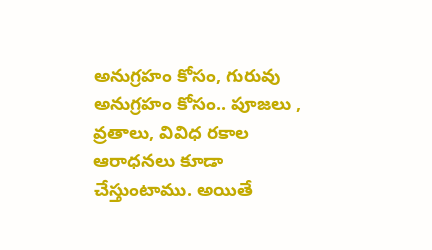అనుగ్రహం కోసం, గురువు అనుగ్రహం కోసం.. పూజలు , వ్రతాలు, వివిధ రకాల ఆరాధనలు కూడా చేస్తుంటాము. అయితే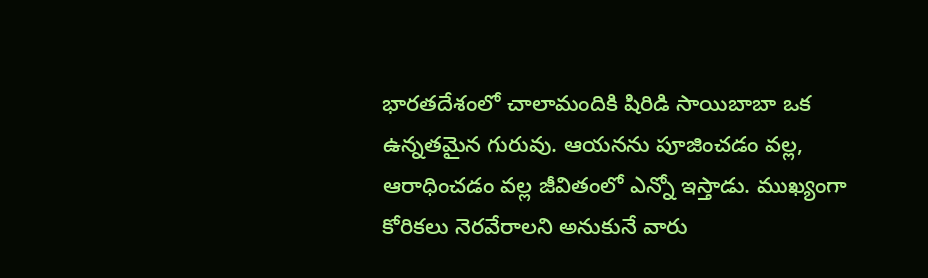భారతదేశంలో చాలామందికి షిరిడి సాయిబాబా ఒక ఉన్నతమైన గురువు. ఆయనను పూజించడం వల్ల, ఆరాధించడం వల్ల జీవితంలో ఎన్నో ఇస్తాడు. ముఖ్యంగా కోరికలు నెరవేరాలని అనుకునే వారు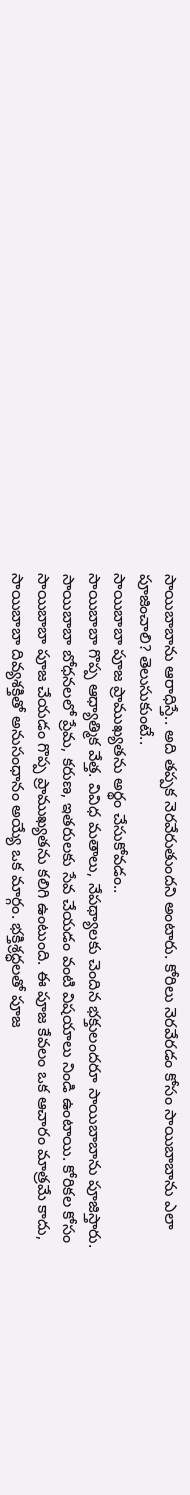సాయిబాబాను ఆరాధిస్తే.. అది తప్పక నెరవేరుతుందని అంటారు. కోరిలు నెరవేరడం కోసం సాయిబాబాను ఎలా పూజించాలి? తెలుసుకుంటే..
సాయిబాబా పూజ ప్రాముఖ్యతను అర్థం చేసుకోవడం..
సాయిబాబా గొప్ప ఆధ్యాత్మిక వేత్త. వివిధ మతాలు, నేపథ్యాలకు చెందిన భక్తులందరూ సాయిబాబాను పూజిస్తారు. సాయిబాబా బోధనలలో ప్రేమ, కరుణ, ఇతరులకు సేవ చేయడం వంటి విషయాలు నిండి ఉంటాయి. కోరికల కోసం సాయిబాబా పూజ చేయడం గొప్ప ప్రాముఖ్యతను కలిగి ఉంటుంది. ఈ పూజ కేవలం ఒక ఆచారం మాత్రమే కాదు, సాయిబాబా దివ్యశక్తితో అనుసంధానం అయ్యే ఒక మార్గం. భక్తిశ్రద్ధలతో పూజ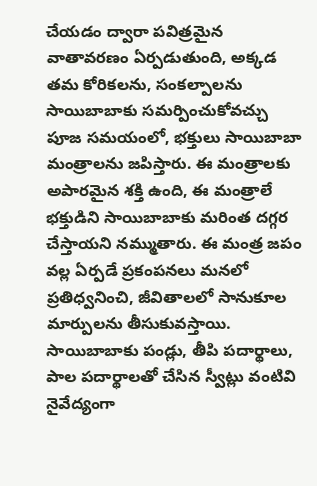చేయడం ద్వారా పవిత్రమైన వాతావరణం ఏర్పడుతుంది, అక్కడ తమ కోరికలను, సంకల్పాలను సాయిబాబాకు సమర్పించుకోవచ్చు
పూజ సమయంలో, భక్తులు సాయిబాబా మంత్రాలను జపిస్తారు. ఈ మంత్రాలకు అపారమైన శక్తి ఉంది, ఈ మంత్రాలే భక్తుడిని సాయిబాబాకు మరింత దగ్గర చేస్తాయని నమ్ముతారు. ఈ మంత్ర జపం వల్ల ఏర్పడే ప్రకంపనలు మనలో ప్రతిధ్వనించి, జీవితాలలో సానుకూల మార్పులను తీసుకువస్తాయి. సాయిబాబాకు పండ్లు, తీపి పదార్థాలు, పాల పదార్థాలతో చేసిన స్వీట్లు వంటివి నైవేద్యంగా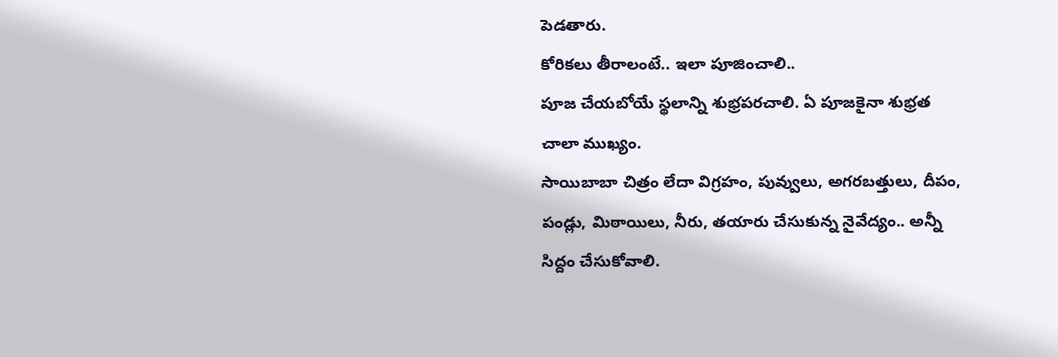పెడతారు.
కోరికలు తీరాలంటే.. ఇలా పూజించాలి..
పూజ చేయబోయే స్థలాన్ని శుభ్రపరచాలి. ఏ పూజకైనా శుభ్రత చాలా ముఖ్యం.
సాయిబాబా చిత్రం లేదా విగ్రహం, పువ్వులు, అగరబత్తులు, దీపం, పండ్లు, మిఠాయిలు, నీరు, తయారు చేసుకున్న నైవేద్యం.. అన్నీ సిద్దం చేసుకోవాలి.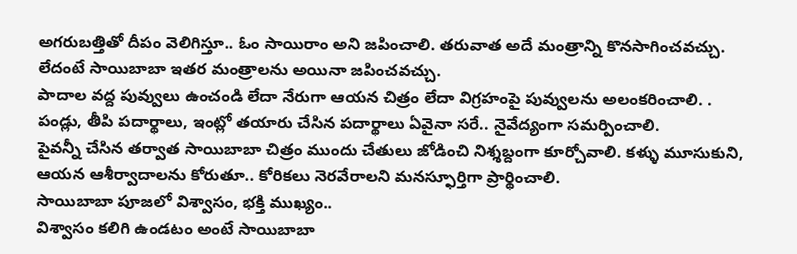అగరుబత్తితో దీపం వెలిగిస్తూ.. ఓం సాయిరాం అని జపించాలి. తరువాత అదే మంత్రాన్ని కొనసాగించవచ్చు. లేదంటే సాయిబాబా ఇతర మంత్రాలను అయినా జపించవచ్చు.
పాదాల వద్ద పువ్వులు ఉంచండి లేదా నేరుగా ఆయన చిత్రం లేదా విగ్రహంపై పువ్వులను అలంకరించాలి. .
పండ్లు, తీపి పదార్థాలు, ఇంట్లో తయారు చేసిన పదార్థాలు ఏవైనా సరే.. నైవేద్యంగా సమర్పించాలి.
పైవన్నీ చేసిన తర్వాత సాయిబాబా చిత్రం ముందు చేతులు జోడించి నిశ్శబ్దంగా కూర్చోవాలి. కళ్ళు మూసుకుని, ఆయన ఆశీర్వాదాలను కోరుతూ.. కోరికలు నెరవేరాలని మనస్ఫూర్తిగా ప్రార్థించాలి.
సాయిబాబా పూజలో విశ్వాసం, భక్తి ముఖ్యం..
విశ్వాసం కలిగి ఉండటం అంటే సాయిబాబా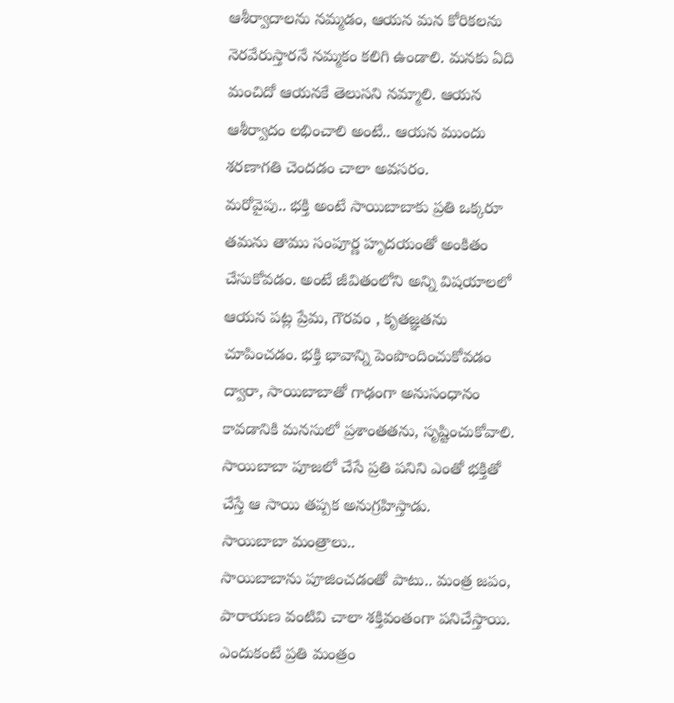ఆశీర్వాదాలను నమ్మడం, ఆయన మన కోరికలను నెరవేరుస్తారనే నమ్మకం కలిగి ఉండాలి. మనకు ఏది మంచిదో ఆయనకే తెలుసని నమ్మాలి. ఆయన ఆశీర్వాదం లభించాలి అంటే.. ఆయన ముందు శరణాగతి చెందడం చాలా అవసరం.
మరోవైపు.. భక్తి అంటే సాయిబాబాకు ప్రతి ఒక్కరూ తమను తాము సంపూర్ణ హృదయంతో అంకితం చేసుకోవడం. అంటే జీవితంలోని అన్ని విషయాలలో ఆయన పట్ల ప్రేమ, గౌరవం , కృతజ్ఞతను చూపించడం. భక్తి భావాన్ని పెంపొందించుకోవడం ద్వారా, సాయిబాబాతో గాఢంగా అనుసంధానం కావడానికి మనసులో ప్రశాంతతను, సృష్టించుకోవాలి. సాయిబాబా పూజలో చేసే ప్రతి పనిని ఎంతో భక్తితో చేస్తే ఆ సాయి తప్పక అనుగ్రహిస్తాడు.
సాయిబాబా మంత్రాలు..
సాయిబాబాను పూజించడంతో పాటు.. మంత్ర జపం, పారాయణ వంటివి చాలా శక్తివంతంగా పనిచేస్తాయి. ఎందుకంటే ప్రతి మంత్రం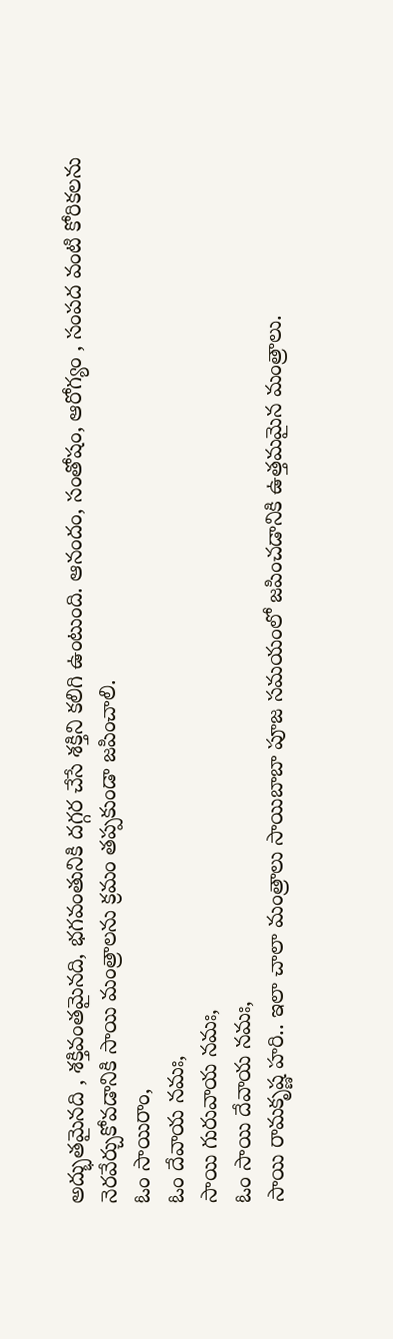అద్భుతమైనది , శక్తివంతమైనది, భగవంతునికి దగ్గర చేసే శక్తిని కలిగి ఉంటుంది. ఆనందం, సంతోషం, ఆరోగ్యం , సంపద వంటి కోరికలను నెరవేర్చుకోవడానికి సాయి మంత్రాలను క్రమం తప్పకుండా జపించాలి.
ఓం సాయిరాం,
ఓం దేవాయ నమః,
సాయి గురువాయ నమః,
ఓం సాయి దేవాయ నమః,
సాయి రామకృష్ణ హరి.. ఇలా చాలా మంత్రాలు సాయిబాబా పూజ సమయంలో జపించడానికి ఉత్తమమైన మంత్రాలు.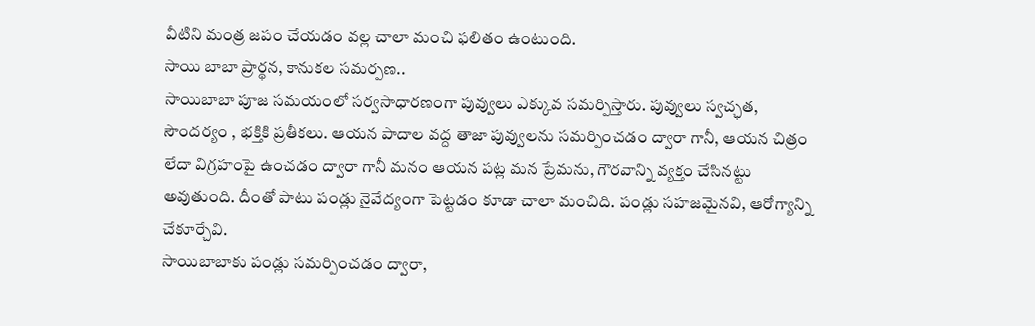వీటిని మంత్ర జపం చేయడం వల్ల చాలా మంచి ఫలితం ఉంటుంది.
సాయి బాబా ప్రార్థన, కానుకల సమర్పణ..
సాయిబాబా పూజ సమయంలో సర్వసాధారణంగా పువ్వులు ఎక్కువ సమర్పిస్తారు. పువ్వులు స్వచ్ఛత, సౌందర్యం , భక్తికి ప్రతీకలు. ఆయన పాదాల వద్ద తాజా పువ్వులను సమర్పించడం ద్వారా గానీ, ఆయన చిత్రం లేదా విగ్రహంపై ఉంచడం ద్వారా గానీ మనం ఆయన పట్ల మన ప్రేమను, గౌరవాన్ని వ్యక్తం చేసినట్టు అవుతుంది. దీంతో పాటు పండ్లు నైవేద్యంగా పెట్టడం కూడా చాలా మంచిది. పండ్లు సహజమైనవి, ఆరోగ్యాన్ని చేకూర్చేవి.
సాయిబాబాకు పండ్లు సమర్పించడం ద్వారా,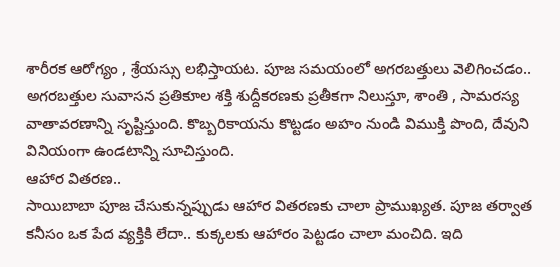శారీరక ఆరోగ్యం , శ్రేయస్సు లభిస్తాయట. పూజ సమయంలో అగరబత్తులు వెలిగించడం.. అగరబత్తుల సువాసన ప్రతికూల శక్తి శుద్దీకరణకు ప్రతీకగా నిలుస్తూ, శాంతి , సామరస్య వాతావరణాన్ని సృష్టిస్తుంది. కొబ్బరికాయను కొట్టడం అహం నుండి విముక్తి పొంది, దేవుని వినియంగా ఉండటాన్ని సూచిస్తుంది.
ఆహార వితరణ..
సాయిబాబా పూజ చేసుకున్నప్పుడు ఆహార వితరణకు చాలా ప్రాముఖ్యత. పూజ తర్వాత కనీసం ఒక పేద వ్యక్తికి లేదా.. కుక్కలకు ఆహారం పెట్టడం చాలా మంచిది. ఇది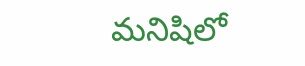మనిషిలో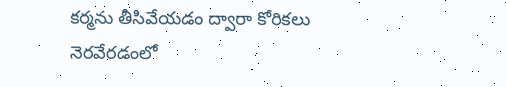కర్మను తీసివేయడం ద్వారా కోరికలు నెరవేరడంలో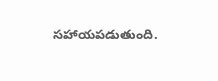సహాయపడుతుంది.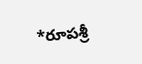*రూపశ్రీ